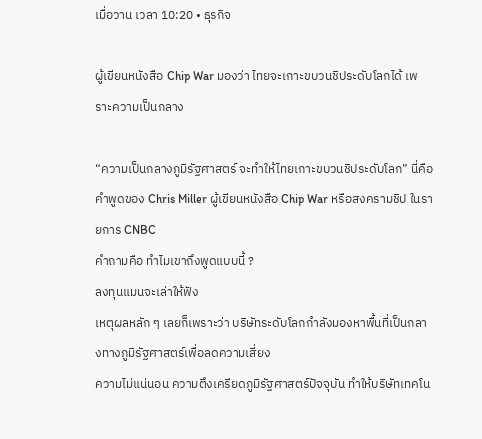เมื่อวาน เวลา 10:20 • ธุรกิจ

ผู้เขียนหนังสือ Chip War มองว่า ไทยจะเกาะขบวนชิประดับโลกได้ เพราะความเป็นกลาง

“ความเป็นกลางภูมิรัฐศาสตร์ จะทำให้ไทยเกาะขบวนชิประดับโลก” นี่คือคำพูดของ Chris Miller ผู้เขียนหนังสือ Chip War หรือสงครามชิป ในรายการ CNBC
คำถามคือ ทำไมเขาถึงพูดแบบนี้ ?
ลงทุนแมนจะเล่าให้ฟัง
เหตุผลหลัก ๆ เลยก็เพราะว่า บริษัทระดับโลกกำลังมองหาพื้นที่เป็นกลางทางภูมิรัฐศาสตร์เพื่อลดความเสี่ยง
ความไม่แน่นอน ความตึงเครียดภูมิรัฐศาสตร์ปัจจุบัน ทำให้บริษัทเทคโน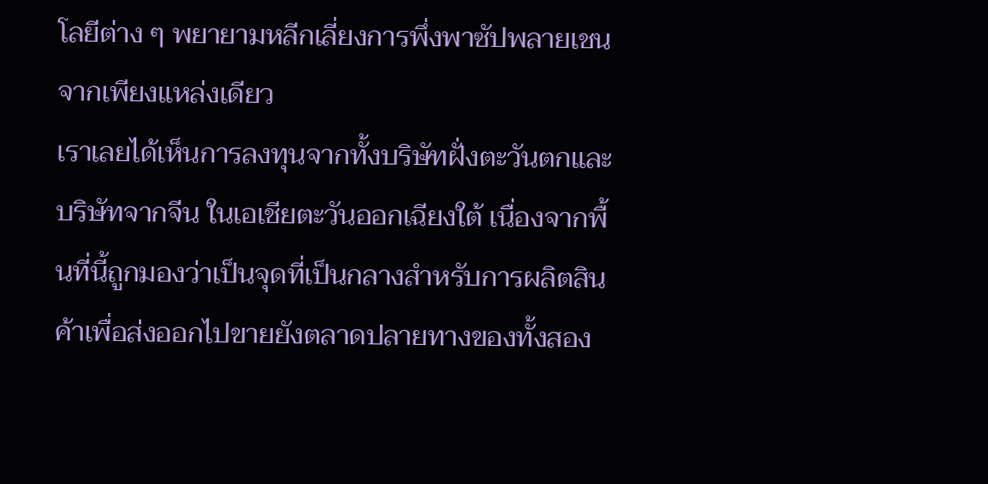โลยีต่าง ๆ พยายามหลีกเลี่ยงการพึ่งพาซัปพลายเชนจากเพียงแหล่งเดียว
เราเลยได้เห็นการลงทุนจากทั้งบริษัทฝั่งตะวันตกและบริษัทจากจีน ในเอเชียตะวันออกเฉียงใต้ เนื่องจากพื้นที่นี้ถูกมองว่าเป็นจุดที่เป็นกลางสำหรับการผลิตสินค้าเพื่อส่งออกไปขายยังตลาดปลายทางของทั้งสอง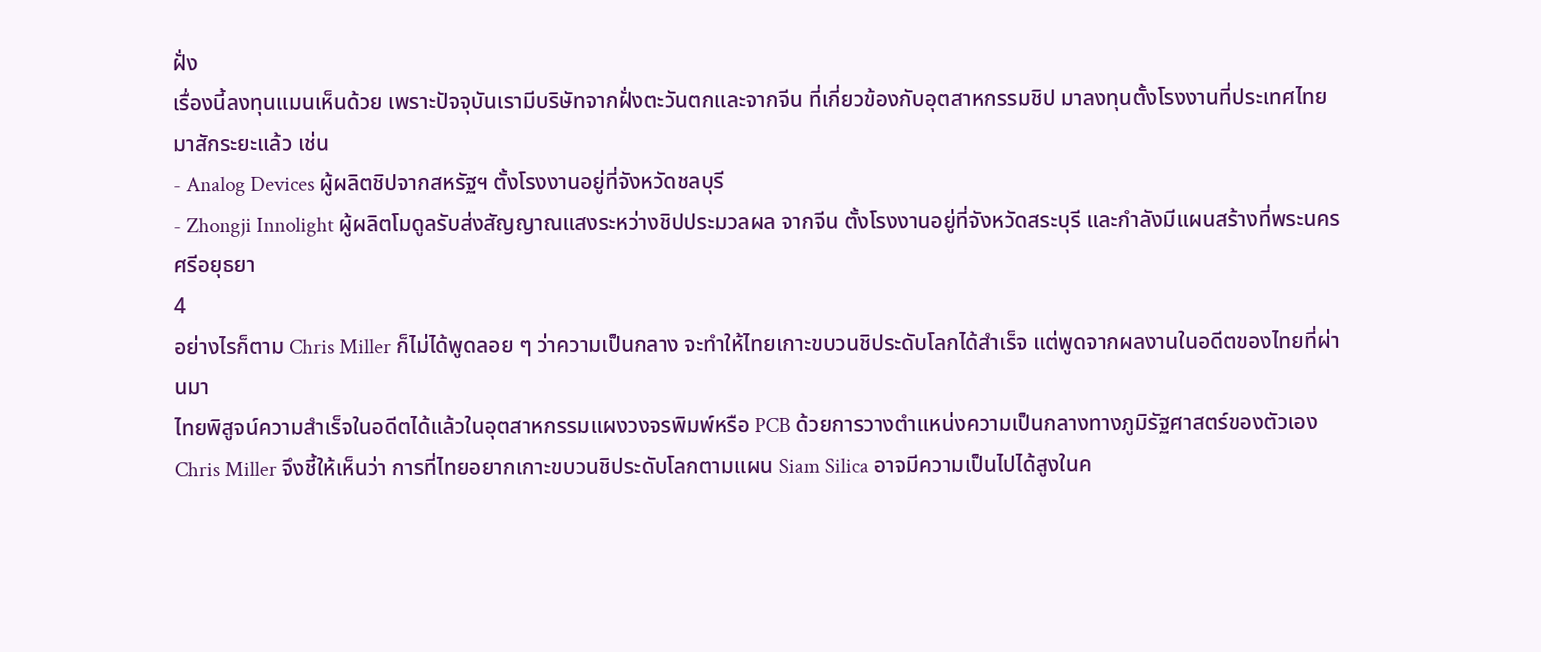ฝั่ง
เรื่องนี้ลงทุนแมนเห็นด้วย เพราะปัจจุบันเรามีบริษัทจากฝั่งตะวันตกและจากจีน ที่เกี่ยวข้องกับอุตสาหกรรมชิป มาลงทุนตั้งโรงงานที่ประเทศไทยมาสักระยะแล้ว เช่น
- Analog Devices ผู้ผลิตชิปจากสหรัฐฯ ตั้งโรงงานอยู่ที่จังหวัดชลบุรี
- Zhongji Innolight ผู้ผลิตโมดูลรับส่งสัญญาณแสงระหว่างชิปประมวลผล จากจีน ตั้งโรงงานอยู่ที่จังหวัดสระบุรี และกำลังมีแผนสร้างที่พระนครศรีอยุธยา
4
อย่างไรก็ตาม Chris Miller ก็ไม่ได้พูดลอย ๆ ว่าความเป็นกลาง จะทำให้ไทยเกาะขบวนชิประดับโลกได้สำเร็จ แต่พูดจากผลงานในอดีตของไทยที่ผ่านมา
ไทยพิสูจน์ความสำเร็จในอดีตได้แล้วในอุตสาหกรรมแผงวงจรพิมพ์หรือ PCB ด้วยการวางตำแหน่งความเป็นกลางทางภูมิรัฐศาสตร์ของตัวเอง
Chris Miller จึงชี้ให้เห็นว่า การที่ไทยอยากเกาะขบวนชิประดับโลกตามแผน Siam Silica อาจมีความเป็นไปได้สูงในค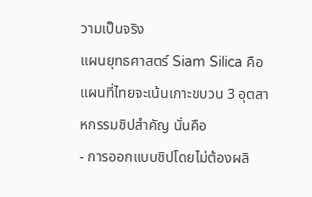วามเป็นจริง
แผนยุทธศาสตร์ Siam Silica คือ แผนที่ไทยจะเน้นเกาะขบวน 3 อุตสาหกรรมชิปสำคัญ นั่นคือ
- การออกแบบชิปโดยไม่ต้องผลิ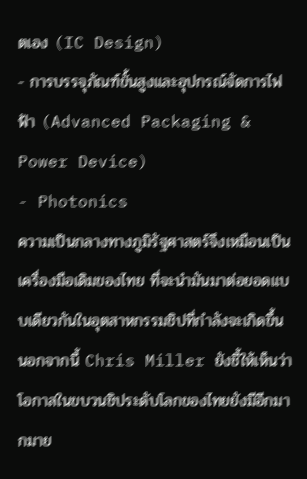ตเอง (IC Design)
- การบรรจุภัณฑ์ขั้นสูงและอุปกรณ์จัดการไฟฟ้า (Advanced Packaging & Power Device)
- Photonics
ความเป็นกลางทางภูมิรัฐศาสตร์จึงเหมือนเป็นเครื่องมือเดิมของไทย ที่จะนำมันมาต่อยอดแบบเดียวกันในอุตสาหกรรมชิปที่กำลังจะเกิดขึ้น
นอกจากนี้ Chris Miller ยังชี้ให้เห็นว่า โอกาสในขบวนชิประดับโลกของไทยยังมีอีกมากมาย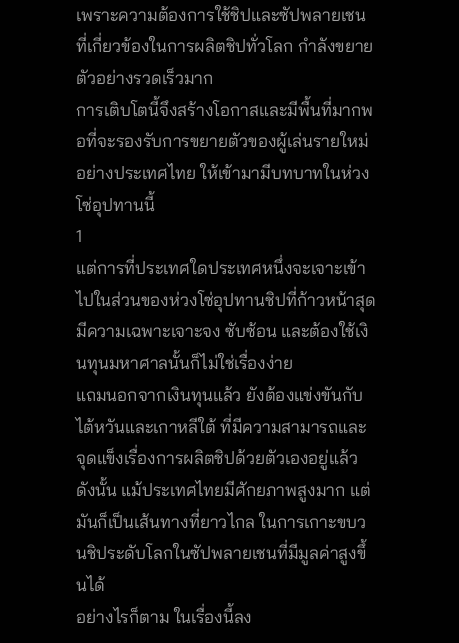เพราะความต้องการใช้ชิปและซัปพลายเชนที่เกี่ยวข้องในการผลิตชิปทั่วโลก กำลังขยายตัวอย่างรวดเร็วมาก
การเติบโตนี้จึงสร้างโอกาสและมีพื้นที่มากพอที่จะรองรับการขยายตัวของผู้เล่นรายใหม่อย่างประเทศไทย ให้เข้ามามีบทบาทในห่วงโซ่อุปทานนี้
1
แต่การที่ประเทศใดประเทศหนึ่งจะเจาะเข้าไปในส่วนของห่วงโซ่อุปทานชิปที่ก้าวหน้าสุด มีความเฉพาะเจาะจง ซับซ้อน และต้องใช้เงินทุนมหาศาลนั้นก็ไม่ใช่เรื่องง่าย
แถมนอกจากเงินทุนแล้ว ยังต้องแข่งขันกับไต้หวันและเกาหลีใต้ ที่มีความสามารถและจุดแข็งเรื่องการผลิตชิปด้วยตัวเองอยู่แล้ว
ดังนั้น แม้ประเทศไทยมีศักยภาพสูงมาก แต่มันก็เป็นเส้นทางที่ยาวไกล ในการเกาะขบวนชิประดับโลกในซัปพลายเชนที่มีมูลค่าสูงขึ้นได้
อย่างไรก็ตาม ในเรื่องนี้ลง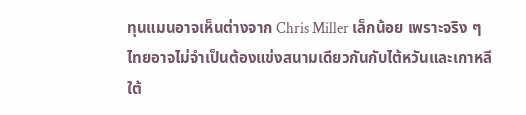ทุนแมนอาจเห็นต่างจาก Chris Miller เล็กน้อย เพราะจริง ๆ ไทยอาจไม่จำเป็นต้องแข่งสนามเดียวกันกับไต้หวันและเกาหลีใต้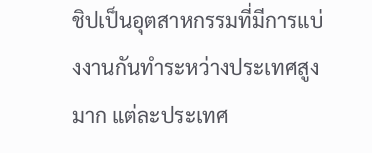ชิปเป็นอุตสาหกรรมที่มีการแบ่งงานกันทำระหว่างประเทศสูงมาก แต่ละประเทศ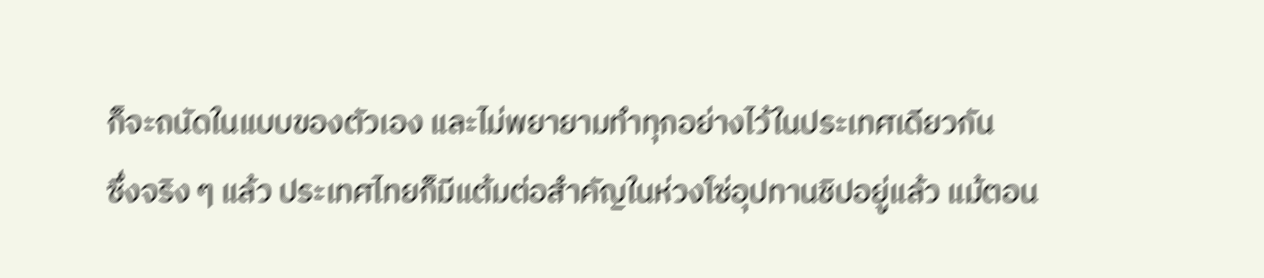ก็จะถนัดในแบบของตัวเอง และไม่พยายามทำทุกอย่างไว้ในประเทศเดียวกัน
ซึ่งจริง ๆ แล้ว ประเทศไทยก็มีแต้มต่อสำคัญในห่วงโซ่อุปทานชิปอยู่แล้ว แม้ตอน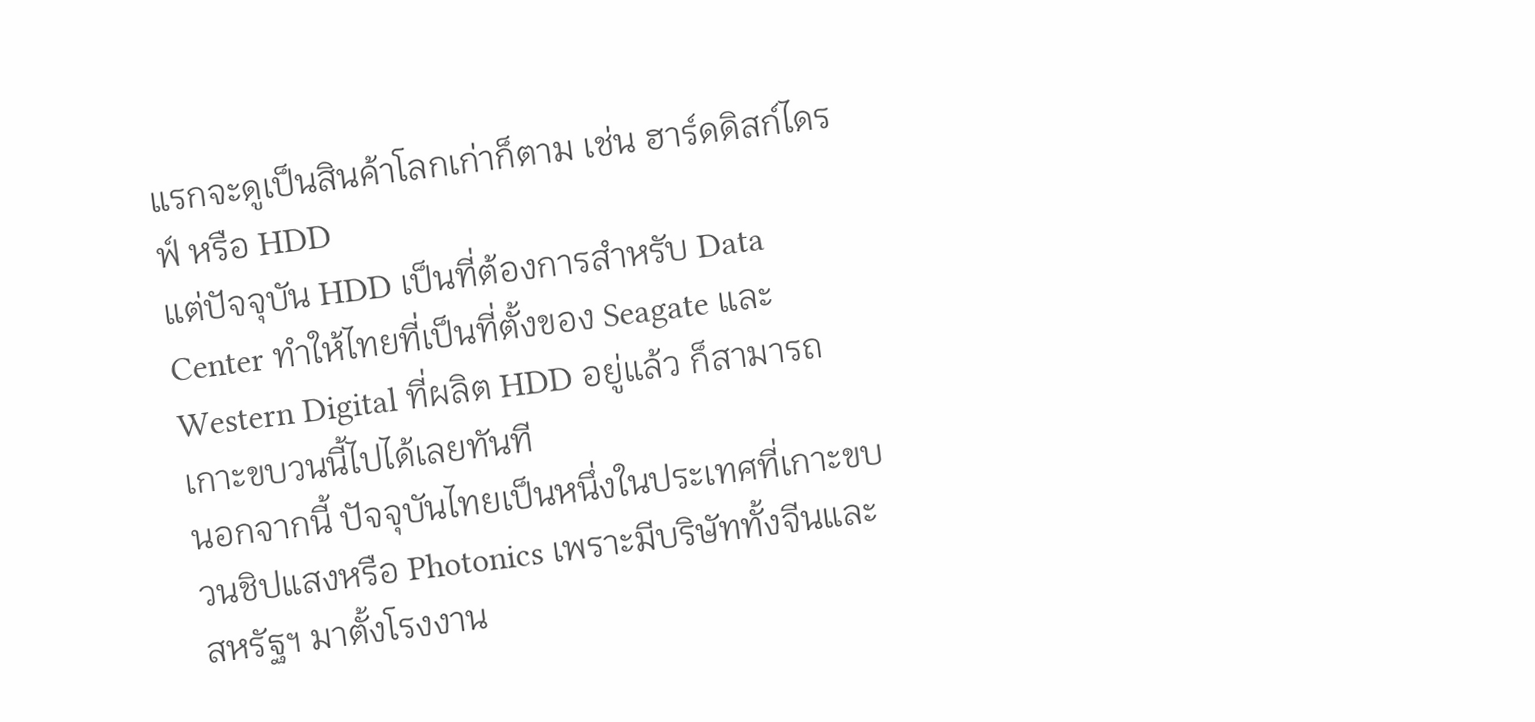แรกจะดูเป็นสินค้าโลกเก่าก็ตาม เช่น ฮาร์ดดิสก์ไดรฟ์ หรือ HDD
แต่ปัจจุบัน HDD เป็นที่ต้องการสำหรับ Data Center ทำให้ไทยที่เป็นที่ตั้งของ Seagate และ Western Digital ที่ผลิต HDD อยู่แล้ว ก็สามารถเกาะขบวนนี้ไปได้เลยทันที
นอกจากนี้ ปัจจุบันไทยเป็นหนึ่งในประเทศที่เกาะขบวนชิปแสงหรือ Photonics เพราะมีบริษัททั้งจีนและสหรัฐฯ มาตั้งโรงงาน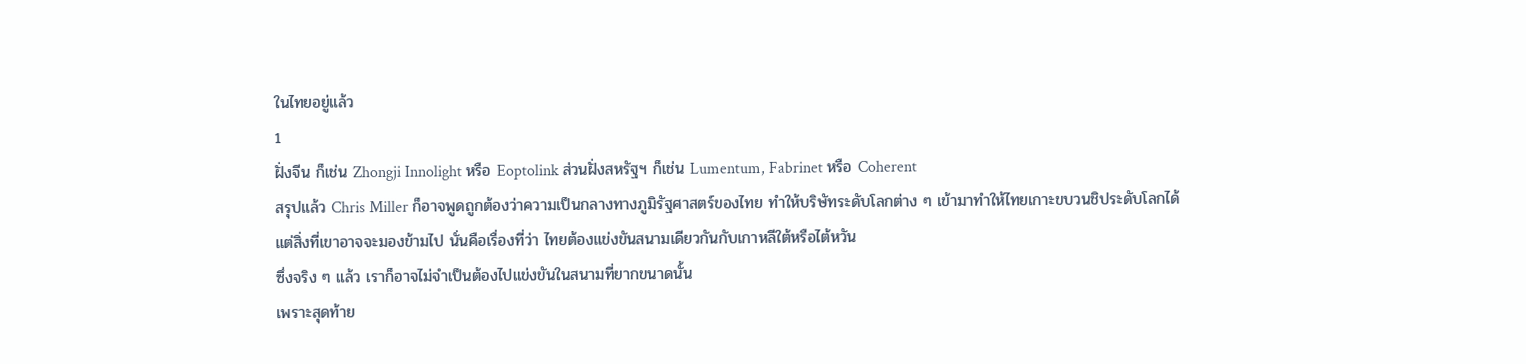ในไทยอยู่แล้ว
1
ฝั่งจีน ก็เช่น Zhongji Innolight หรือ Eoptolink ส่วนฝั่งสหรัฐฯ ก็เช่น Lumentum, Fabrinet หรือ Coherent
สรุปแล้ว Chris Miller ก็อาจพูดถูกต้องว่าความเป็นกลางทางภูมิรัฐศาสตร์ของไทย ทำให้บริษัทระดับโลกต่าง ๆ เข้ามาทำให้ไทยเกาะขบวนชิประดับโลกได้
แต่สิ่งที่เขาอาจจะมองข้ามไป นั่นคือเรื่องที่ว่า ไทยต้องแข่งขันสนามเดียวกันกับเกาหลีใต้หรือไต้หวัน
ซึ่งจริง ๆ แล้ว เราก็อาจไม่จำเป็นต้องไปแข่งขันในสนามที่ยากขนาดนั้น
เพราะสุดท้าย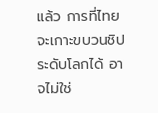แล้ว การที่ไทยจะเกาะขบวนชิประดับโลกได้ อาจไม่ใช่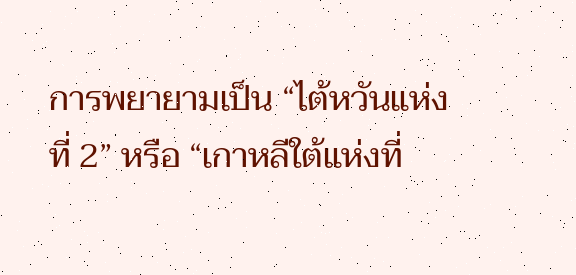การพยายามเป็น “ไต้หวันแห่งที่ 2” หรือ “เกาหลีใต้แห่งที่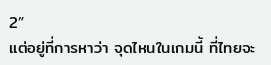2”
แต่อยู่ที่การหาว่า จุดไหนในเกมนี้ ที่ไทยจะ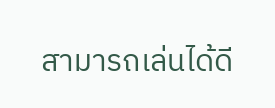สามารถเล่นได้ดี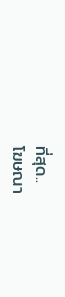ที่สุด..
โฆษณา